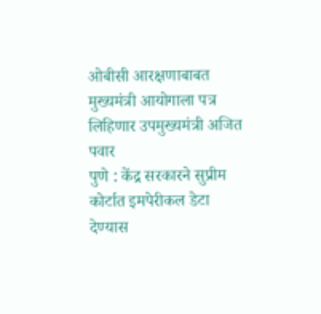ओबीसी आरक्षणाबाबत मुख्यमंत्री आयोगाला पत्र लिहिणार उपमुख्यमंत्री अजित पवार
पुणे : केंद्र सरकारने सुप्रीम कोर्टात इमपेरीकल डेटा देण्यास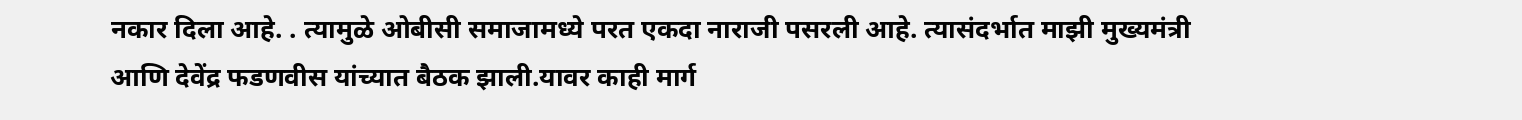नकार दिला आहे. . त्यामुळे ओबीसी समाजामध्ये परत एकदा नाराजी पसरली आहे. त्यासंदर्भात माझी मुख्यमंत्री आणि देवेंद्र फडणवीस यांच्यात बैठक झाली.यावर काही मार्ग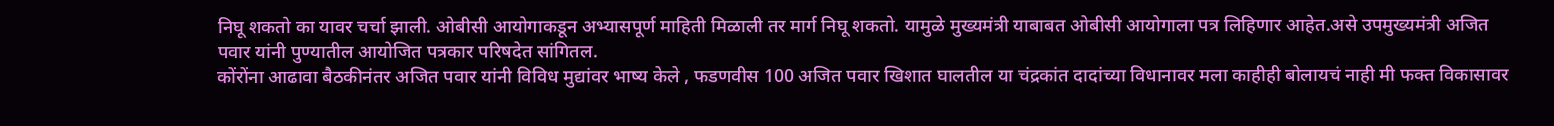निघू शकतो का यावर चर्चा झाली. ओबीसी आयोगाकडून अभ्यासपूर्ण माहिती मिळाली तर मार्ग निघू शकतो. यामुळे मुख्यमंत्री याबाबत ओबीसी आयोगाला पत्र लिहिणार आहेत.असे उपमुख्यमंत्री अजित पवार यांनी पुण्यातील आयोजित पत्रकार परिषदेत सांगितल.
कोंरोंना आढावा बैठकीनंतर अजित पवार यांनी विविध मुद्यांवर भाष्य केले , फडणवीस 100 अजित पवार खिशात घालतील या चंद्रकांत दादांच्या विधानावर मला काहीही बोलायचं नाही मी फक्त विकासावर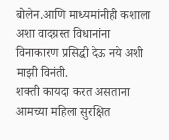बोलेन.आणि माध्यमांनीही कशाला अशा वादग्रस्त विधानांना विनाकारण प्रसिद्धी देऊ नये अशी माझी विनंती.
शक्ती कायदा करत असताना आमच्या महिला सुरक्षित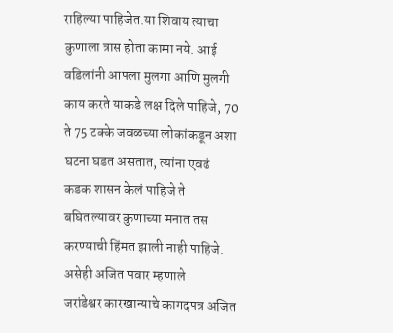राहिल्या पाहिजेत.या शिवाय त्याचा कुणाला त्रास होता कामा नये. आई वडिलांनी आपला मुलगा आणि मुलगी काय करते याकडे लक्ष दिले पाहिजे, 70 ते 75 टक्के जवळच्या लोकांकडून अशा घटना घडत असतात, त्यांना एवढं कडक शासन केलं पाहिजे ते बघितल्यावर कुणाच्या मनात तस करण्याची हिंमत झाली नाही पाहिजे. असेही अजित पवार म्हणाले
जरांडेश्वर कारखान्याचे कागदपत्र अजित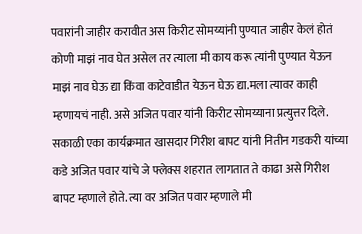पवारांनी जाहीर करावीत अस किरीट सोमय्यांनी पुण्यात जाहीर केलं होतं
कोणी माझं नाव घेत असेल तर त्याला मी काय करू त्यांनी पुण्यात येऊन माझं नाव घेऊ द्या किंवा काटेवाडीत येऊन घेऊ द्या.मला त्यावर काही म्हणायचं नाही. असे अजित पवार यांनी किरीट सोमय्याना प्रत्युत्तर दिले.
सकाळी एका कार्यक्रमात खासदार गिरीश बापट यांनी नितीन गडकरी यांच्या कडे अजित पवार यांचे जे फ्लेक्स शहरात लागतात ते काढा असे गिरीश बापट म्हणाले होते. त्या वर अजित पवार म्हणाले मी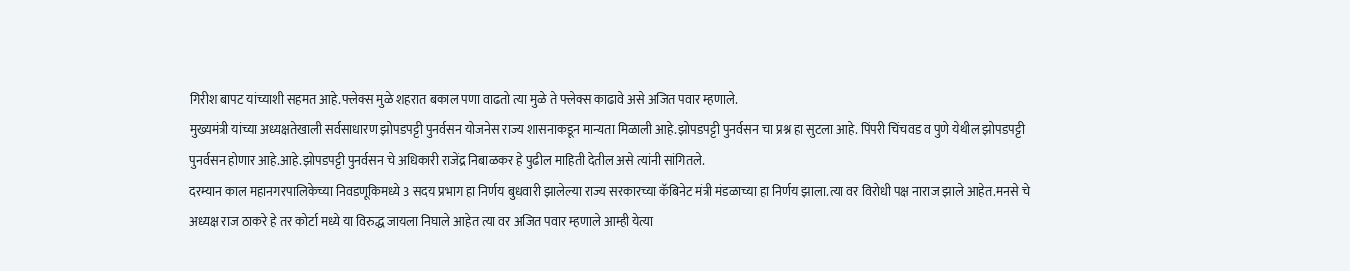गिरीश बापट यांच्याशी सहमत आहे.फ्लेक्स मुळे शहरात बकाल पणा वाढतो त्या मुळे ते फ्लेक्स काढावे असे अजित पवार म्हणाले.
मुख्यमंत्री यांच्या अध्यक्षतेखाली सर्वसाधारण झोपडपट्टी पुनर्वसन योजनेस राज्य शासनाकडून मान्यता मिळाली आहे.झोपडपट्टी पुनर्वसन चा प्रश्न हा सुटला आहे. पिंपरी चिंचवड व पुणे येथील झोपडपट्टी पुनर्वसन होणार आहे.आहे.झोपडपट्टी पुनर्वसन चे अधिकारी राजेंद्र निबाळकर हे पुढील माहिती देतील असे त्यांनी सांगितले.
दरम्यान काल महानगरपालिकेच्या निवडणूकिमध्ये 3 सदय प्रभाग हा निर्णय बुधवारी झालेल्या राज्य सरकारच्या कॅबिनेट मंत्री मंडळाच्या हा निर्णय झाला.त्या वर विरोधी पक्ष नाराज झाले आहेत.मनसे चे अध्यक्ष राज ठाकरे हे तर कोर्टा मध्ये या विरुद्ध जायला निघाले आहेत त्या वर अजित पवार म्हणाले आम्ही येत्या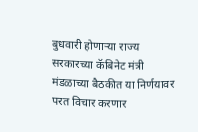बुधवारी होणाऱ्या राज्य सरकारच्या कॅबिनेट मंत्री मंडळाच्या बैठकीत या निर्णयावर परत विचार करणार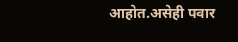आहोत.असेही पवार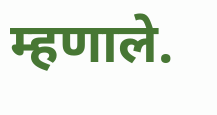म्हणाले.